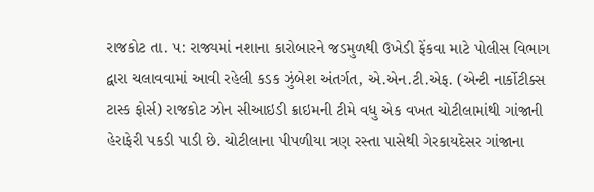રાજકોટ તા. ૫: રાજ્યમાં નશાના કારોબારને જડમુળથી ઉખેડી ફેંકવા માટે પોલીસ વિભાગ દ્વારા ચલાવવામાં આવી રહેલી કડક ઝુંબેશ અંતર્ગત, એ.એન.ટી.એફ. (એન્ટી નાર્કોટીક્સ ટાસ્ક ફોર્સ) રાજકોટ ઝોન સીઆઇડી ક્રાઇમની ટીમે વધુ એક વખત ચોટીલામાંથી ગાંજાની હેરાફેરી પકડી પાડી છે. ચોટીલાના પીપળીયા ત્રણ રસ્તા પાસેથી ગેરકાયદેસર ગાંજાના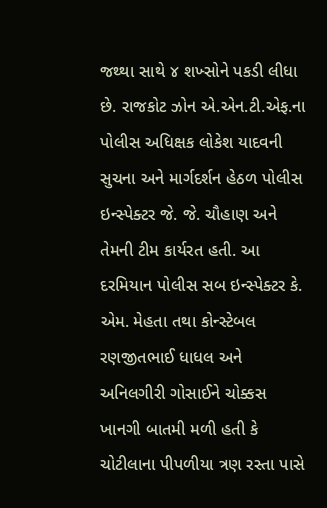જથ્થા સાથે ૪ શખ્સોને પકડી લીધા છે. રાજકોટ ઝોન એ.એન.ટી.એફ.ના પોલીસ અધિક્ષક લોકેશ યાદવની સુચના અને માર્ગદર્શન હેઠળ પોલીસ ઇન્સ્પેક્ટર જે. જે. ચૌહાણ અને તેમની ટીમ કાર્યરત હતી. આ દરમિયાન પોલીસ સબ ઇન્સ્પેક્ટર કે. એમ. મેહતા તથા કોન્સ્ટેબલ રણજીતભાઈ ધાધલ અને અનિલગીરી ગોસાઈને ચોક્કસ ખાનગી બાતમી મળી હતી કે ચોટીલાના પીપળીયા ત્રણ રસ્તા પાસે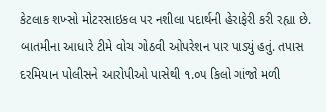કેટલાક શખ્સો મોટરસાઇકલ પર નશીલા પદાર્થની હેરાફેરી કરી રહ્યા છે. બાતમીના આધારે ટીમે વોચ ગોઠવી ઓપરેશન પાર પાડ્યું હતું. તપાસ દરમિયાન પોલીસને આરોપીઓ પાસેથી ૧.૦૫ કિલો ગાંજો મળી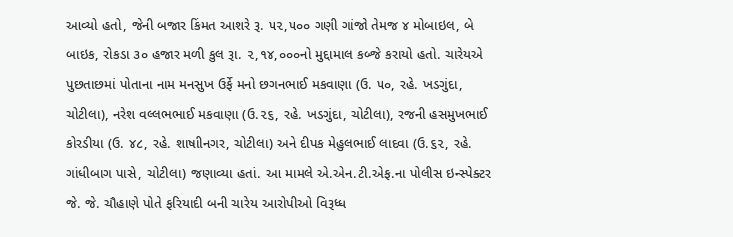આવ્યો હતો, જેની બજાર કિંમત આશરે રૂ. ૫૨,૫૦૦ ગણી ગાંજો તેમજ ૪ મોબાઇલ, બે બાઇક, રોકડા ૩૦ હજાર મળી કુલ રૂા. ૨,૧૪,૦૦૦નો મુદ્દામાલ કબ્જે કરાયો હતો. ચારેયએ પુછતાછમાં પોતાના નામ મનસુખ ઉર્ફે મનો છગનભાઈ મકવાણા (ઉ. ૫૦, રહે. ખડગુંદા, ચોટીલા), નરેશ વલ્લભભાઈ મકવાણા (ઉ.૨૬, રહે. ખડગુંદા, ચોટીલા), રજની હસમુખભાઈ કોરડીયા (ઉ. ૪૮, રહે. શાષાીનગર, ચોટીલા) અને દીપક મેહુલભાઈ લાદવા (ઉ.૬૨, રહે. ગાંધીબાગ પાસે, ચોટીલા) જણાવ્યા હતાં. આ મામલે એ.એન.ટી.એફ.ના પોલીસ ઇન્સ્પેક્ટર જે. જે. ચૌહાણે પોતે ફરિયાદી બની ચારેય આરોપીઓ વિરૂધ્ધ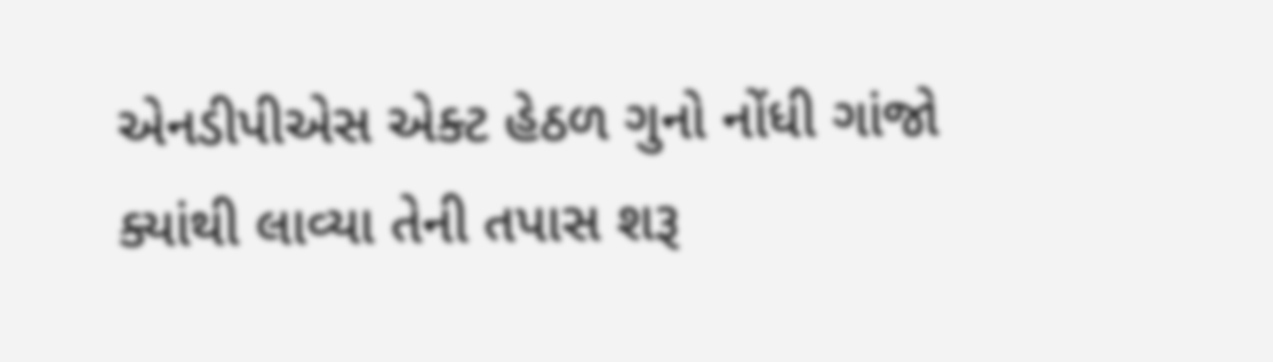એનડીપીએસ એક્ટ હેઠળ ગુનો નોંધી ગાંજો ક્યાંથી લાવ્યા તેની તપાસ શરૂ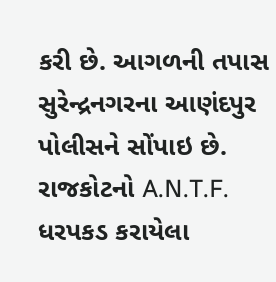કરી છે. આગળની તપાસ સુરેન્દ્રનગરના આણંદપુર પોલીસને સોંપાઇ છે.
રાજકોટનો A.N.T.F. ધરપકડ કરાયેલા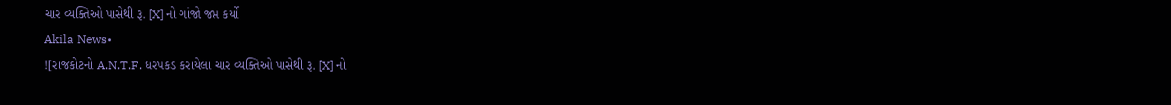ચાર વ્યક્તિઓ પાસેથી રૂ. [X] નો ગાંજો જપ્ત કર્યો
Akila News•
![રાજકોટનો A.N.T.F. ધરપકડ કરાયેલા ચાર વ્યક્તિઓ પાસેથી રૂ. [X] નો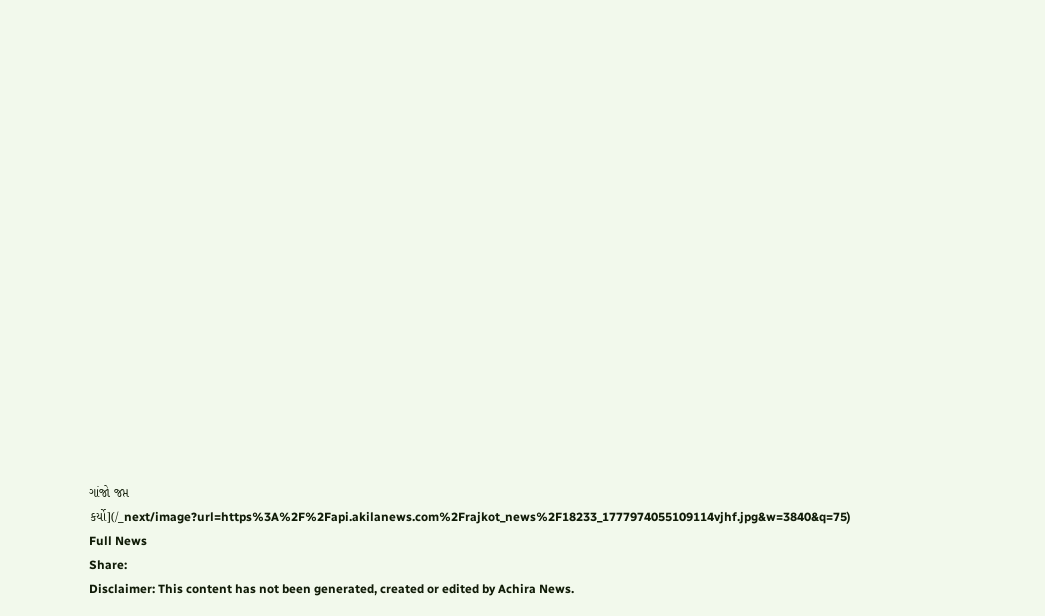ગાંજો જપ્ત કર્યો](/_next/image?url=https%3A%2F%2Fapi.akilanews.com%2Frajkot_news%2F18233_1777974055109114vjhf.jpg&w=3840&q=75)
Full News
Share:
Disclaimer: This content has not been generated, created or edited by Achira News.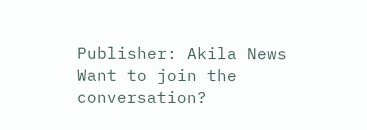Publisher: Akila News
Want to join the conversation?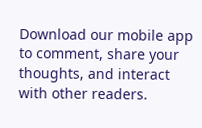Download our mobile app to comment, share your thoughts, and interact with other readers.